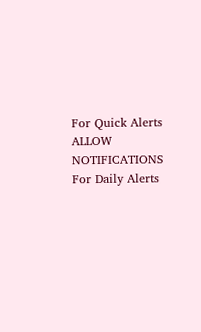For Quick Alerts
ALLOW NOTIFICATIONS
For Daily Alerts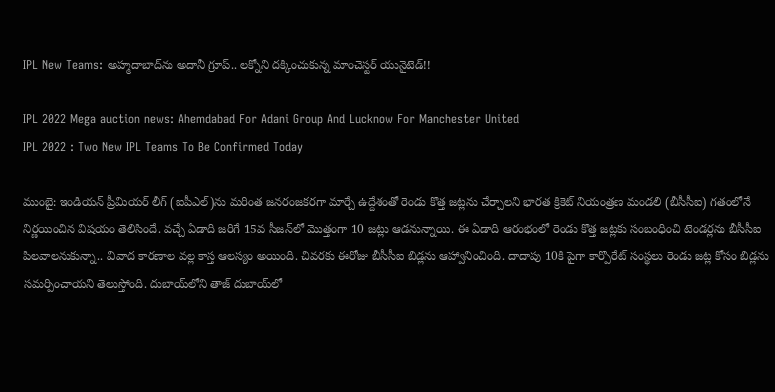IPL New Teams: అహ్మదాబాద్‌ను అదానీ గ్రూప్‌.. లక్నోని దక్కించుకున్న మాంచెస్టర్ యునైటెడ్!!

IPL 2022 Mega auction news: Ahemdabad For Adani Group And Lucknow For Manchester United
IPL 2022 : Two New IPL Teams To Be Confirmed Today

ముంబై: ఇండియన్‌ ప్రీమియర్‌ లీగ్‌ (ఐపీఎల్‌)ను మరింత జనరంజకరగా మార్చే ఉద్దేశంతో రెండు కొత్త జట్లను చేర్చాలని భారత క్రికెట్ నియంత్రణ మండలి (బీసీసీఐ) గతంలోనే నిర్ణయించిన విషయం తెలిసిందే. వచ్చే ఏడాది జరిగే 15వ సీజన్‌లో మొత్తంగా 10 జట్లు ఆడనున్నాయి. ఈ ఏడాది ఆరంభంలో రెండు కొత్త జట్లకు సంబంధించి టెండర్లను బీసీసీఐ పిలవాలనుకున్నా.. వివాద కారణాల వల్ల కాస్త ఆలస్యం అయింది. చివరకు ఈరోజు బీసీసీఐ బిడ్లను ఆహ్వానించింది. దాదాపు 10కి పైగా కార్పొరేట్ సంస్థలు రెండు జట్ల కోసం బిడ్లను సమర్పించాయని తెలుస్తోంది. దుబాయ్‌లోని తాజ్ దుబాయ్‌లో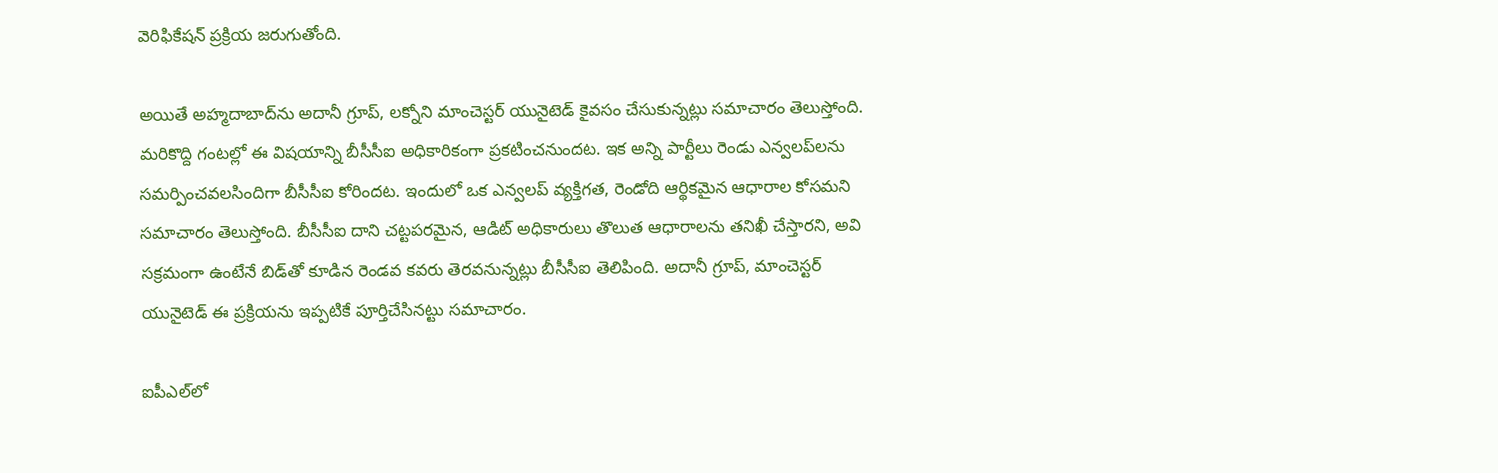వెరిఫికేషన్ ప్రక్రియ జరుగుతోంది.

అయితే అహ్మదాబాద్‌ను అదానీ గ్రూప్‌, లక్నోని మాంచెస్టర్ యునైటెడ్ కైవసం చేసుకున్నట్లు సమాచారం తెలుస్తోంది. మరికొద్ది గంటల్లో ఈ విషయాన్ని బీసీసీఐ అధికారికంగా ప్రకటించనుందట. ఇక అన్ని పార్టీలు రెండు ఎన్వలప్‌లను సమర్పించవలసిందిగా బీసీసీఐ కోరిందట. ఇందులో ఒక ఎన్వలప్‌ వ్యక్తిగత, రెండోది ఆర్థికమైన ఆధారాల కోసమని సమాచారం తెలుస్తోంది. బీసీసీఐ దాని చట్టపరమైన, ఆడిట్ అధికారులు తొలుత ఆధారాలను తనిఖీ చేస్తారని, అవి సక్రమంగా ఉంటేనే బిడ్‌తో కూడిన రెండవ కవరు తెరవనున్నట్లు బీసీసీఐ తెలిపింది. అదానీ గ్రూప్‌, మాంచెస్టర్ యునైటెడ్ ఈ ప్రక్రియను ఇప్పటికే పూర్తిచేసినట్టు సమాచారం.

ఐపీఎల్‌లో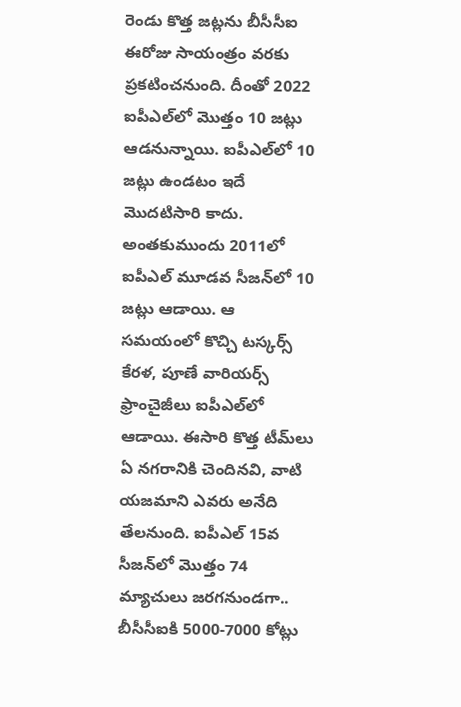రెండు కొత్త జట్లను బీసీసీఐ ఈరోజు సాయంత్రం వరకు ప్రకటించనుంది. దీంతో 2022 ఐపీఎల్‌లో మొత్తం 10 జట్లు ఆడనున్నాయి. ఐపీఎల్‌లో 10 జట్లు ఉండటం ఇదే మొదటిసారి కాదు. అంతకుముందు 2011లో ఐపీఎల్ మూడవ సీజన్‌లో 10 జట్లు ఆడాయి. ఆ సమయంలో కొచ్చి టస్కర్స్ కేరళ, పూణే వారియర్స్ ఫ్రాంచైజీలు ఐపీఎల్‌లో ఆడాయి. ఈసారి కొత్త టీమ్‌లు ఏ నగరానికి చెందినవి, వాటి యజమాని ఎవరు అనేది తేలనుంది. ఐపీఎల్ 15వ సీజన్‌లో మొత్తం 74 మ్యాచులు జరగనుండగా.. బీసీసీఐకి 5000-7000 కోట్లు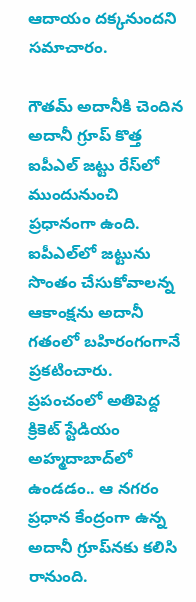ఆదాయం దక్కనుందని సమాచారం.

గౌతమ్‌ అదానీకి చెందిన అదానీ గ్రూప్‌ కొత్త ఐపీఎల్‌ జట్టు రేస్‌లో ముందునుంచి ప్రధానంగా ఉంది. ఐపీఎల్‌లో జట్టును సొంతం చేసుకోవాలన్న ఆకాంక్షను అదానీ గతంలో బహిరంగంగానే ప్రకటించారు. ప్రపంచంలో అతిపెద్ద క్రికెట్‌ స్టేడియం అహ్మదాబాద్‌లో ఉండడం.. ఆ నగరం ప్రధాన కేంద్రంగా ఉన్న అదానీ గ్రూప్‌నకు కలిసి రానుంది.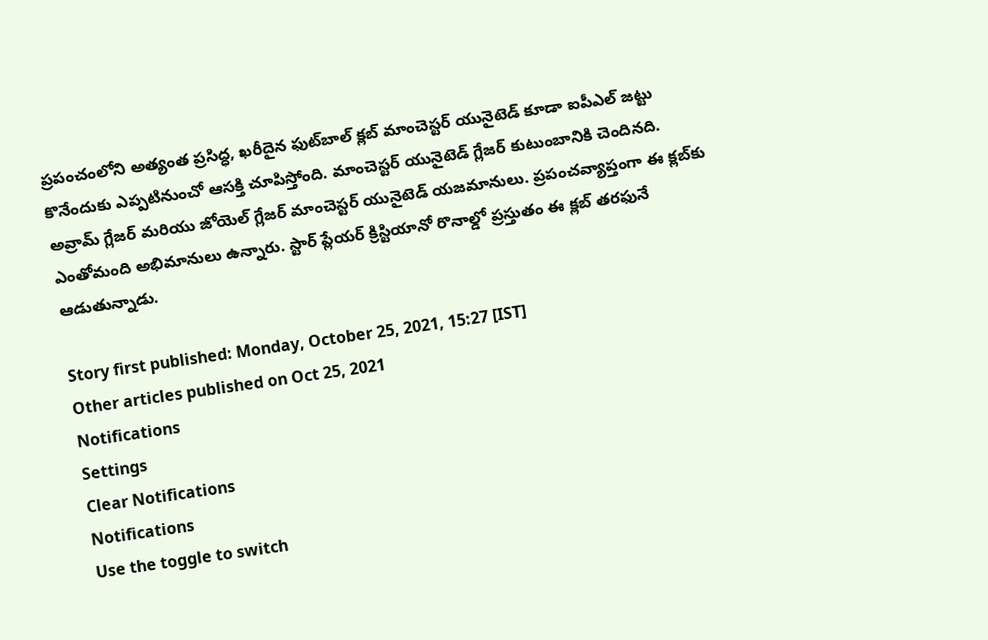ప్రపంచంలోని అత్యంత ప్రసిద్ధ, ఖరీదైన ఫుట్‌బాల్ క్లబ్ మాంచెస్టర్ యునైటెడ్ కూడా ఐపీఎల్ జట్టు కొనేందుకు ఎప్పటినుంచో ఆసక్తి చూపిస్తోంది. మాంచెస్టర్ యునైటెడ్ గ్లేజర్ కుటుంబానికి చెందినది. అవ్రామ్ గ్లేజర్ మరియు జోయెల్ గ్లేజర్ మాంచెస్టర్ యునైటెడ్ యజమానులు. ప్రపంచవ్యాప్తంగా ఈ క్లబ్‌కు ఎంతోమంది అభిమానులు ఉన్నారు. స్టార్ ప్లేయర్ క్రిస్టియానో రొనాల్డో ప్రస్తుతం ఈ క్లబ్ తరఫునే ఆడుతున్నాడు.

Story first published: Monday, October 25, 2021, 15:27 [IST]
Other articles published on Oct 25, 2021
Notifications
Settings
Clear Notifications
Notifications
Use the toggle to switch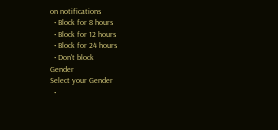on notifications
  • Block for 8 hours
  • Block for 12 hours
  • Block for 24 hours
  • Don't block
Gender
Select your Gender
  •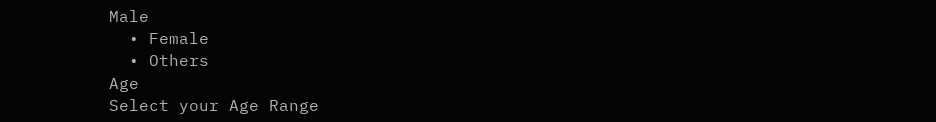Male
  • Female
  • Others
Age
Select your Age Range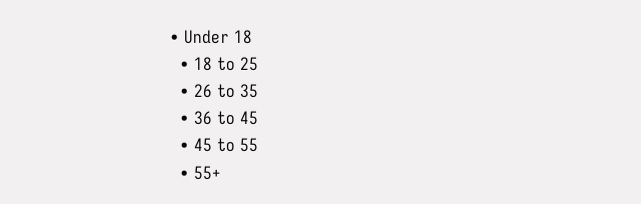• Under 18
  • 18 to 25
  • 26 to 35
  • 36 to 45
  • 45 to 55
  • 55+